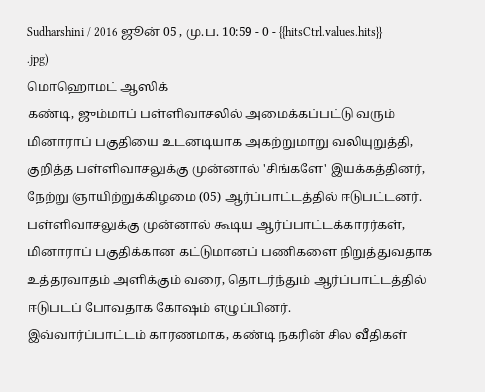Sudharshini / 2016 ஜூன் 05 , மு.ப. 10:59 - 0 - {{hitsCtrl.values.hits}}
.jpg)
மொஹொமட் ஆஸிக்
கண்டி, ஜும்மாப் பள்ளிவாசலில் அமைக்கப்பட்டு வரும் மினாராப் பகுதியை உடனடியாக அகற்றுமாறு வலியுறுத்தி, குறித்த பள்ளிவாசலுக்கு முன்னால் 'சிங்களே' இயக்கத்தினர், நேற்று ஞாயிற்றுக்கிழமை (05) ஆர்ப்பாட்டத்தில் ஈடுபட்டனர்.
பள்ளிவாசலுக்கு முன்னால் கூடிய ஆர்ப்பாட்டக்காரர்கள், மினாராப் பகுதிக்கான கட்டுமானப் பணிகளை நிறுத்துவதாக உத்தரவாதம் அளிக்கும் வரை, தொடர்ந்தும் ஆர்ப்பாட்டத்தில் ஈடுபடப் போவதாக கோஷம் எழுப்பினர்.
இவ்வார்ப்பாட்டம் காரணமாக, கண்டி நகரின் சில வீதிகள்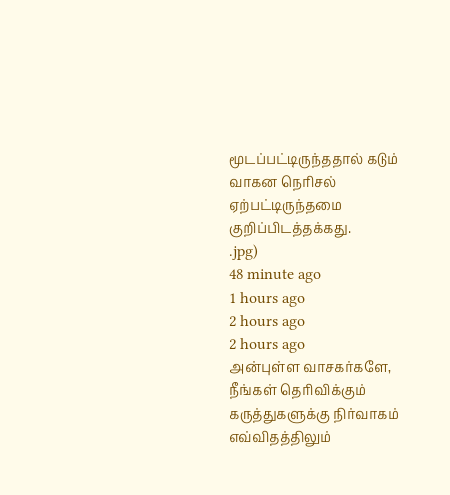மூடப்பட்டிருந்ததால் கடும் வாகன நெரிசல் ஏற்பட்டிருந்தமை குறிப்பிடத்தக்கது.
.jpg)
48 minute ago
1 hours ago
2 hours ago
2 hours ago
அன்புள்ள வாசகர்களே,
நீங்கள் தெரிவிக்கும் கருத்துகளுக்கு நிர்வாகம் எவ்விதத்திலும்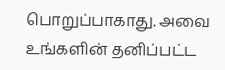பொறுப்பாகாது. அவை உங்களின் தனிப்பட்ட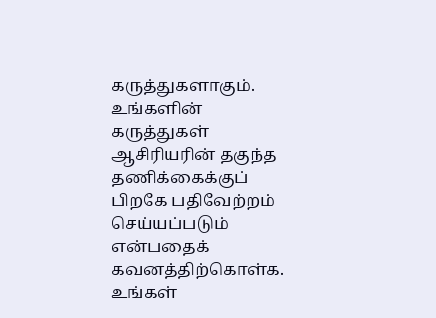கருத்துகளாகும். உங்களின் கருத்துகள் ஆசிரியரின் தகுந்த தணிக்கைக்குப் பிறகே பதிவேற்றம் செய்யப்படும் என்பதைக் கவனத்திற்கொள்க. உங்கள்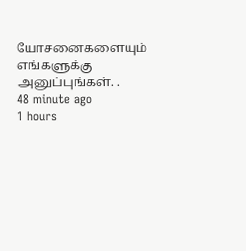யோசனைகளையும் எங்களுக்கு அனுப்புங்கள். .
48 minute ago
1 hours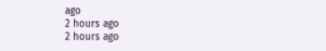ago
2 hours ago
2 hours ago